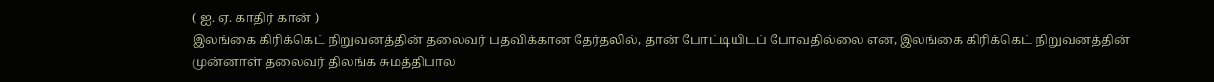( ஐ. ஏ. காதிர் கான் )
இலங்கை கிரிக்கெட் நிறுவனத்தின் தலைவர் பதவிக்கான தேர்தலில், தான் போட்டியிடப் போவதில்லை என, இலங்கை கிரிக்கெட் நிறுவனத்தின் முன்னாள் தலைவர் திலங்க சுமத்திபால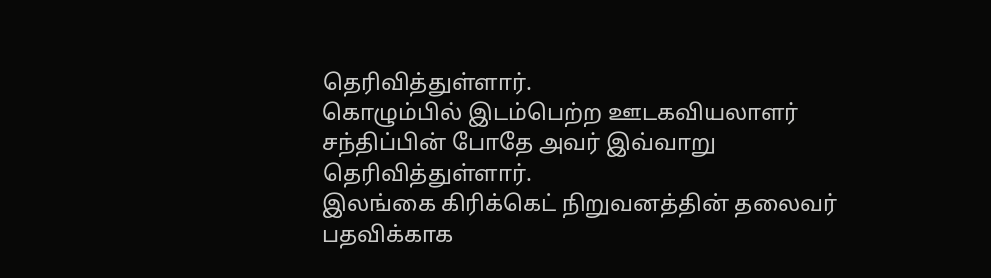தெரிவித்துள்ளார்.
கொழும்பில் இடம்பெற்ற ஊடகவியலாளர் சந்திப்பின் போதே அவர் இவ்வாறு தெரிவித்துள்ளார்.
இலங்கை கிரிக்கெட் நிறுவனத்தின் தலைவர் பதவிக்காக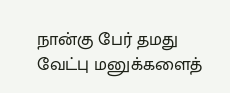நான்கு பேர் தமது வேட்பு மனுக்களைத்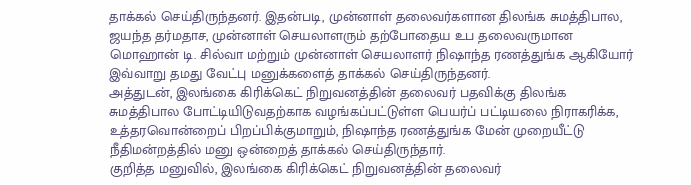தாக்கல் செய்திருந்தனர். இதன்படி, முன்னாள் தலைவர்களான திலங்க சுமத்திபால, ஜயந்த தர்மதாச, முன்னாள் செயலாளரும் தற்போதைய உப தலைவருமான மொஹான் டி. சில்வா மற்றும் முன்னாள் செயலாளர் நிஷாந்த ரணத்துங்க ஆகியோர் இவ்வாறு தமது வேட்பு மனுக்களைத் தாக்கல் செய்திருந்தனர்.
அத்துடன், இலங்கை கிரிக்கெட் நிறுவனத்தின் தலைவர் பதவிக்கு திலங்க சுமத்திபால போட்டியிடுவதற்காக வழங்கப்பட்டுள்ள பெயர்ப் பட்டியலை நிராகரிக்க, உத்தரவொன்றைப் பிறப்பிக்குமாறும், நிஷாந்த ரணத்துங்க மேன் முறையீட்டு நீதிமன்றத்தில் மனு ஒன்றைத் தாக்கல் செய்திருந்தார்.
குறித்த மனுவில், இலங்கை கிரிக்கெட் நிறுவனத்தின் தலைவர்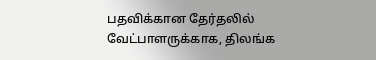பதவிக்கான தேர்தலில் வேட்பாளருக்காக, திலங்க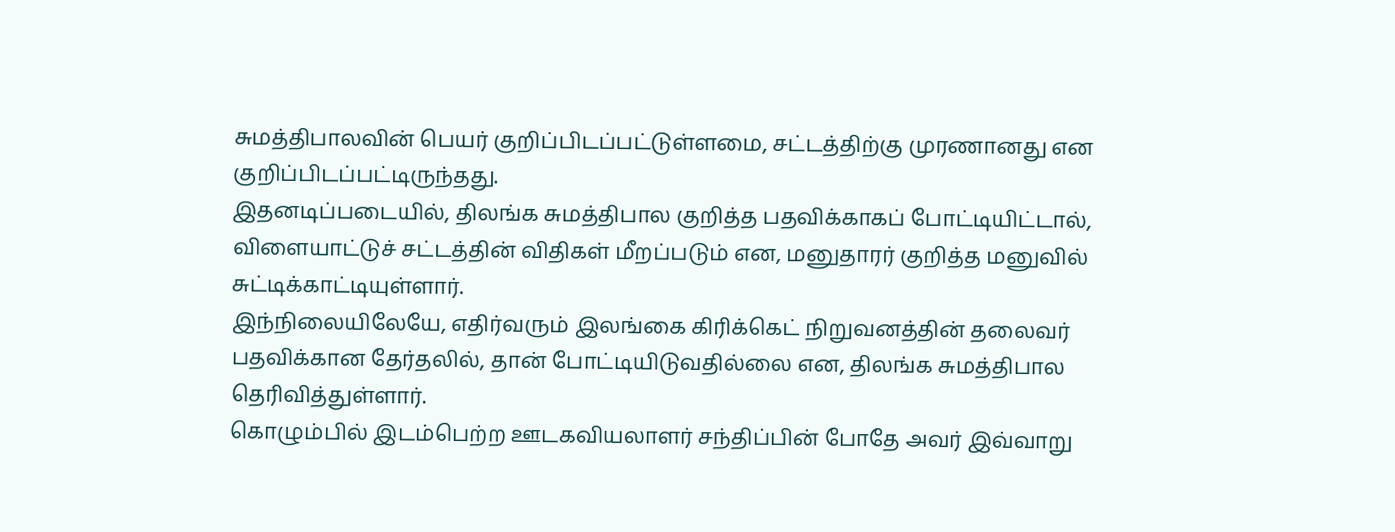சுமத்திபாலவின் பெயர் குறிப்பிடப்பட்டுள்ளமை, சட்டத்திற்கு முரணானது என குறிப்பிடப்பட்டிருந்தது.
இதனடிப்படையில், திலங்க சுமத்திபால குறித்த பதவிக்காகப் போட்டியிட்டால், விளையாட்டுச் சட்டத்தின் விதிகள் மீறப்படும் என, மனுதாரர் குறித்த மனுவில் சுட்டிக்காட்டியுள்ளார்.
இந்நிலையிலேயே, எதிர்வரும் இலங்கை கிரிக்கெட் நிறுவனத்தின் தலைவர் பதவிக்கான தேர்தலில், தான் போட்டியிடுவதில்லை என, திலங்க சுமத்திபால தெரிவித்துள்ளார்.
கொழும்பில் இடம்பெற்ற ஊடகவியலாளர் சந்திப்பின் போதே அவர் இவ்வாறு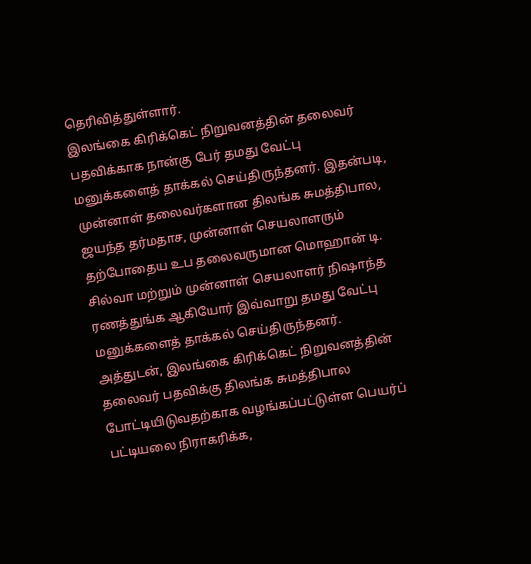தெரிவித்துள்ளார்.
இலங்கை கிரிக்கெட் நிறுவனத்தின் தலைவர் பதவிக்காக நான்கு பேர் தமது வேட்பு மனுக்களைத் தாக்கல் செய்திருந்தனர். இதன்படி, முன்னாள் தலைவர்களான திலங்க சுமத்திபால, ஜயந்த தர்மதாச, முன்னாள் செயலாளரும் தற்போதைய உப தலைவருமான மொஹான் டி. சில்வா மற்றும் முன்னாள் செயலாளர் நிஷாந்த ரணத்துங்க ஆகியோர் இவ்வாறு தமது வேட்பு மனுக்களைத் தாக்கல் செய்திருந்தனர்.
அத்துடன், இலங்கை கிரிக்கெட் நிறுவனத்தின் தலைவர் பதவிக்கு திலங்க சுமத்திபால போட்டியிடுவதற்காக வழங்கப்பட்டுள்ள பெயர்ப் பட்டியலை நிராகரிக்க,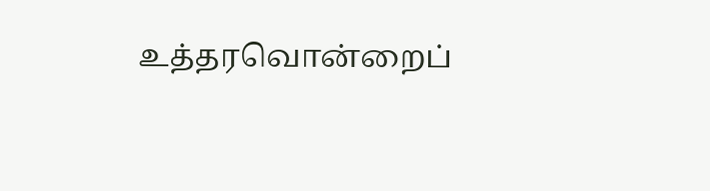உத்தரவொன்றைப்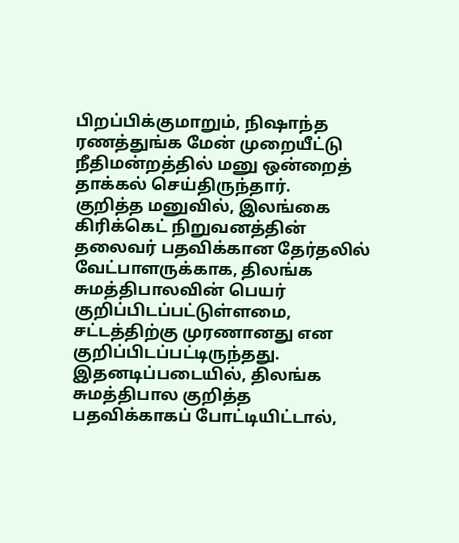பிறப்பிக்குமாறும், நிஷாந்த ரணத்துங்க மேன் முறையீட்டு நீதிமன்றத்தில் மனு ஒன்றைத் தாக்கல் செய்திருந்தார்.
குறித்த மனுவில், இலங்கை கிரிக்கெட் நிறுவனத்தின் தலைவர் பதவிக்கான தேர்தலில் வேட்பாளருக்காக, திலங்க சுமத்திபாலவின் பெயர் குறிப்பிடப்பட்டுள்ளமை, சட்டத்திற்கு முரணானது என குறிப்பிடப்பட்டிருந்தது.
இதனடிப்படையில், திலங்க சுமத்திபால குறித்த பதவிக்காகப் போட்டியிட்டால்,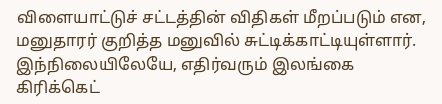விளையாட்டுச் சட்டத்தின் விதிகள் மீறப்படும் என, மனுதாரர் குறித்த மனுவில் சுட்டிக்காட்டியுள்ளார்.
இந்நிலையிலேயே, எதிர்வரும் இலங்கை கிரிக்கெட்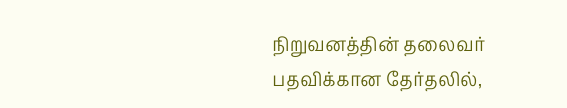நிறுவனத்தின் தலைவர் பதவிக்கான தேர்தலில்,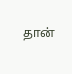தான்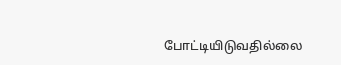போட்டியிடுவதில்லை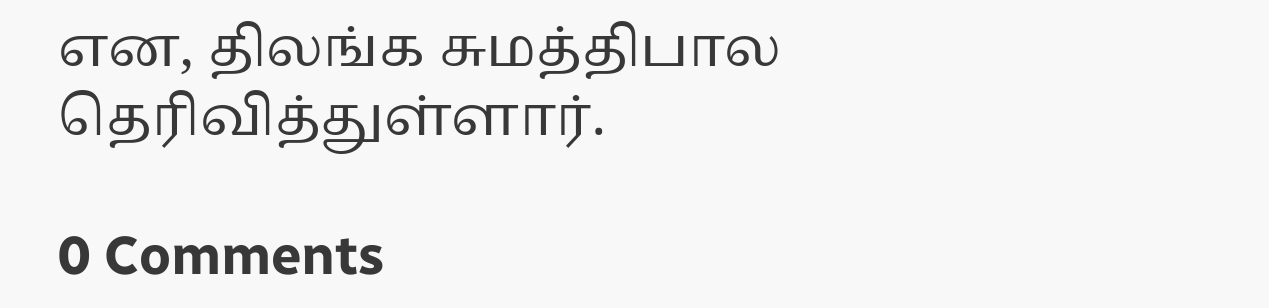என, திலங்க சுமத்திபால தெரிவித்துள்ளார்.

0 Comments